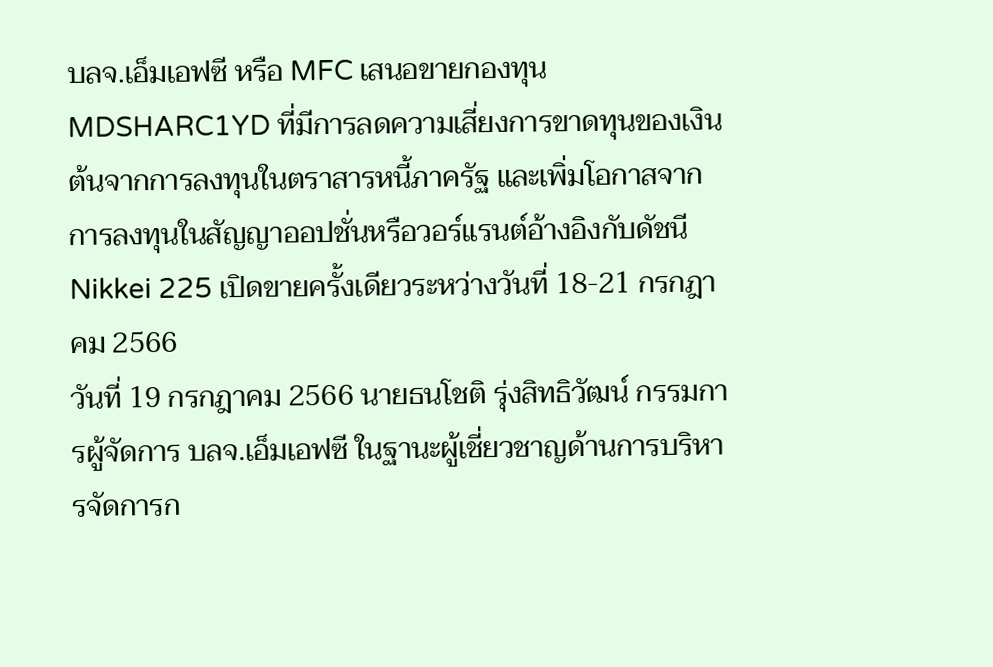บลจ.เอ็มเอฟซี หรือ MFC เสนอขายกองทุน MDSHARC1YD ที่มีการลดความเสี่ยงการขาดทุนของเงินต้นจากการลงทุนในตราสารหนี้ภาครัฐ และเพิ่มโอกาสจากการลงทุนในสัญญาออปชั่นหรือวอร์แรนต์อ้างอิงกับดัชนี Nikkei 225 เปิดขายครั้งเดียวระหว่างวันที่ 18-21 กรกฎาคม 2566
วันที่ 19 กรกฎาคม 2566 นายธนโชติ รุ่งสิทธิวัฒน์ กรรมการผู้จัดการ บลจ.เอ็มเอฟซี ในฐานะผู้เชี่ยวชาญด้านการบริหารจัดการก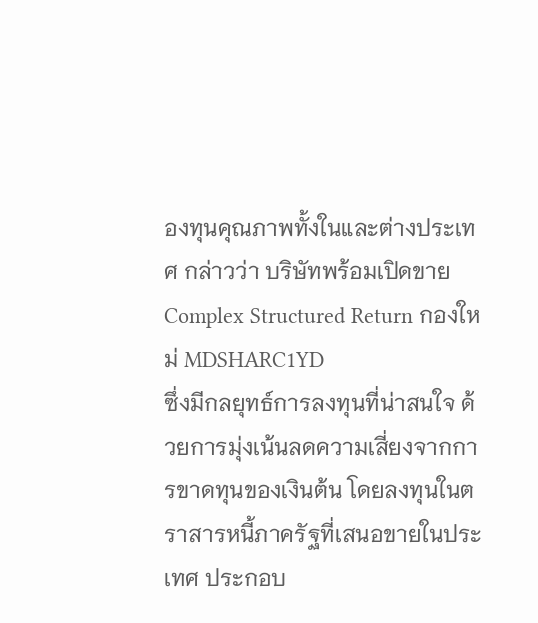องทุนคุณภาพทั้งในและต่างประเทศ กล่าวว่า บริษัทพร้อมเปิดขาย Complex Structured Return กองใหม่ MDSHARC1YD
ซึ่งมีกลยุทธ์การลงทุนที่น่าสนใจ ด้วยการมุ่งเน้นลดความเสี่ยงจากการขาดทุนของเงินต้น โดยลงทุนในตราสารหนี้ภาครัฐที่เสนอขายในประเทศ ประกอบ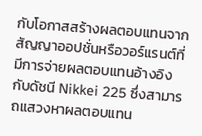กับโอกาสสร้างผลตอบแทนจากสัญญาออปชั่นหรือวอร์แรนต์ที่มีการจ่ายผลตอบแทนอ้างอิงกับดัชนี Nikkei 225 ซึ่งสามารถแสวงหาผลตอบแทน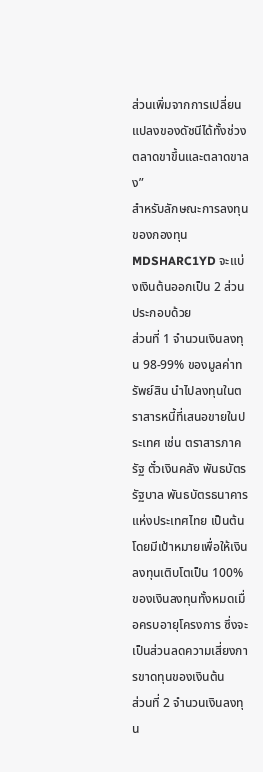ส่วนเพิ่มจากการเปลี่ยนแปลงของดัชนีได้ทั้งช่วงตลาดขาขึ้นและตลาดขาลง”
สำหรับลักษณะการลงทุนของกองทุน MDSHARC1YD จะแบ่งเงินต้นออกเป็น 2 ส่วน ประกอบด้วย
ส่วนที่ 1 จำนวนเงินลงทุน 98-99% ของมูลค่าทรัพย์สิน นำไปลงทุนในตราสารหนี้ที่เสนอขายในประเทศ เช่น ตราสารภาครัฐ ตั๋วเงินคลัง พันธบัตรรัฐบาล พันธบัตรธนาคารแห่งประเทศไทย เป็นต้น โดยมีเป้าหมายเพื่อให้เงินลงทุนเติบโตเป็น 100% ของเงินลงทุนทั้งหมดเมื่อครบอายุโครงการ ซึ่งจะเป็นส่วนลดความเสี่ยงการขาดทุนของเงินต้น
ส่วนที่ 2 จำนวนเงินลงทุน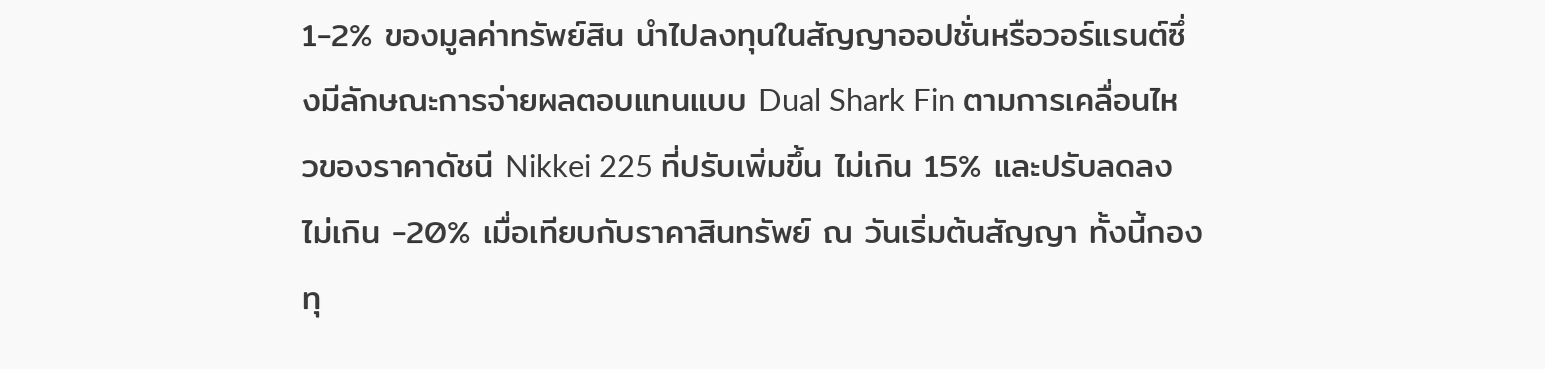1-2% ของมูลค่าทรัพย์สิน นำไปลงทุนในสัญญาออปชั่นหรือวอร์แรนต์ซึ่งมีลักษณะการจ่ายผลตอบแทนแบบ Dual Shark Fin ตามการเคลื่อนไหวของราคาดัชนี Nikkei 225 ที่ปรับเพิ่มขึ้น ไม่เกิน 15% และปรับลดลงไม่เกิน -20% เมื่อเทียบกับราคาสินทรัพย์ ณ วันเริ่มต้นสัญญา ทั้งนี้กองทุ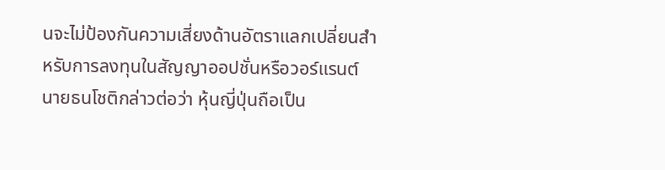นจะไม่ป้องกันความเสี่ยงด้านอัตราแลกเปลี่ยนสำหรับการลงทุนในสัญญาออปชั่นหรือวอร์แรนต์
นายธนโชติกล่าวต่อว่า หุ้นญี่ปุ่นถือเป็น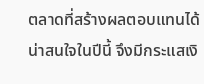ตลาดที่สร้างผลตอบแทนได้น่าสนใจในปีนี้ จึงมีกระแสเงิ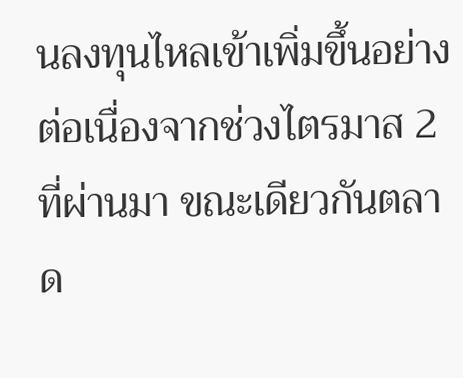นลงทุนไหลเข้าเพิ่มขึ้นอย่างต่อเนื่องจากช่วงไตรมาส 2 ที่ผ่านมา ขณะเดียวกันตลาด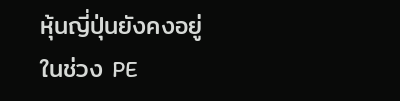หุ้นญี่ปุ่นยังคงอยู่ในช่วง PE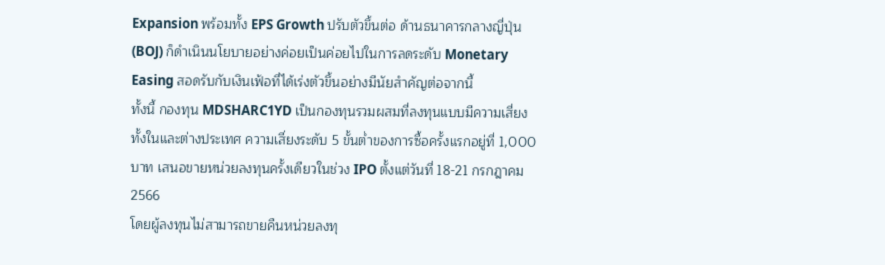Expansion พร้อมทั้ง EPS Growth ปรับตัวขึ้นต่อ ด้านธนาคารกลางญี่ปุ่น (BOJ) ก็ดำเนินนโยบายอย่างค่อยเป็นค่อยไปในการลดระดับ Monetary Easing สอดรับกับเงินเฟ้อที่ได้เร่งตัวขึ้นอย่างมีนัยสำคัญต่อจากนี้
ทั้งนี้ กองทุน MDSHARC1YD เป็นกองทุนรวมผสมที่ลงทุนแบบมีความเสี่ยงทั้งในและต่างประเทศ ความเสี่ยงระดับ 5 ขั้นต่ำของการซื้อครั้งแรกอยู่ที่ 1,000 บาท เสนอขายหน่วยลงทุนครั้งเดียวในช่วง IPO ตั้งแต่วันที่ 18-21 กรกฎาคม 2566
โดยผู้ลงทุนไม่สามารถขายคืนหน่วยลงทุ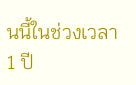นนี้ในช่วงเวลา 1 ปี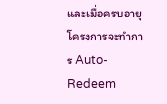และเมื่อครบอายุโครงการจะทำการ Auto-Redeem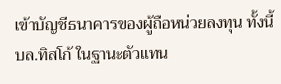เข้าบัญชีธนาคารของผู้ถือหน่วยลงทุน ทั้งนี้ บล.ทิสโก้ ในฐานะตัวแทน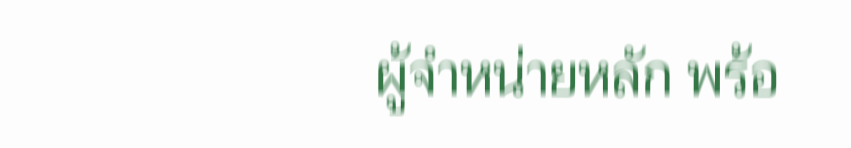ผู้จำหน่ายหลัก พร้อ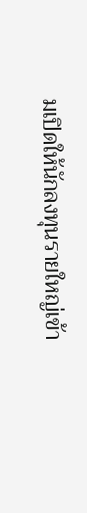มเปิดให้นักลงทุนรายใหญ่เข้า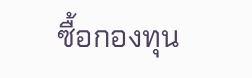ซื้อกองทุน